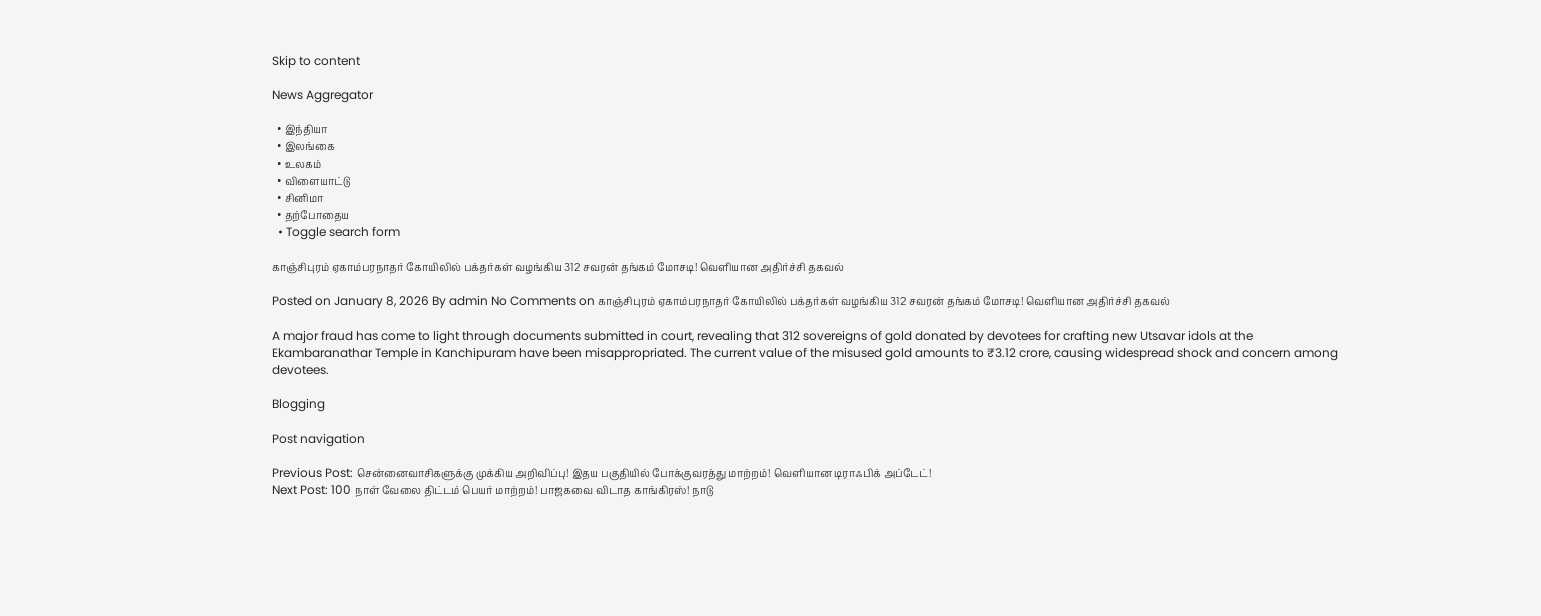Skip to content

News Aggregator

  • இந்தியா
  • இலங்கை
  • உலகம்
  • விளையாட்டு
  • சினிமா
  • தற்போதைய
  • Toggle search form

காஞ்சிபுரம் ஏகாம்பரநாதர் கோயிலில் பக்தர்கள் வழங்கிய 312 சவரன் தங்கம் மோசடி! வெளியான அதிர்ச்சி தகவல்

Posted on January 8, 2026 By admin No Comments on காஞ்சிபுரம் ஏகாம்பரநாதர் கோயிலில் பக்தர்கள் வழங்கிய 312 சவரன் தங்கம் மோசடி! வெளியான அதிர்ச்சி தகவல்

A major fraud has come to light through documents submitted in court, revealing that 312 sovereigns of gold donated by devotees for crafting new Utsavar idols at the Ekambaranathar Temple in Kanchipuram have been misappropriated. The current value of the misused gold amounts to ₹3.12 crore, causing widespread shock and concern among devotees.

Blogging

Post navigation

Previous Post: சென்னைவாசிகளுக்கு முக்கிய அறிவிப்பு! இதய பகுதியில் போக்குவரத்து மாற்றம்! வெளியான டிராஃபிக் அப்டேட்!
Next Post: 100 நாள் வேலை திட்டம் பெயர் மாற்றம்! பாஜகவை விடாத காங்கிரஸ்! நாடு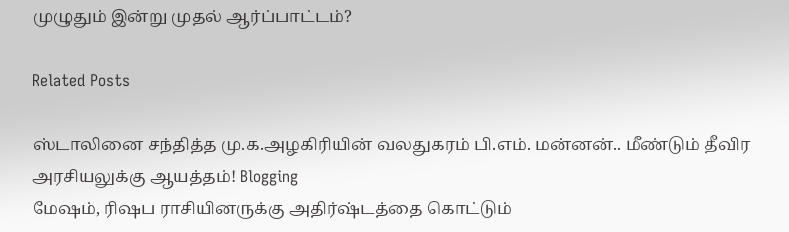முழுதும் இன்று முதல் ஆர்ப்பாட்டம்?

Related Posts

ஸ்டாலினை சந்தித்த மு.க.அழகிரியின் வலதுகரம் பி.எம். மன்னன்.. மீண்டும் தீவிர அரசியலுக்கு ஆயத்தம்! Blogging
மேஷம், ரிஷப ராசியினருக்கு அதிர்ஷ்டத்தை கொட்டும்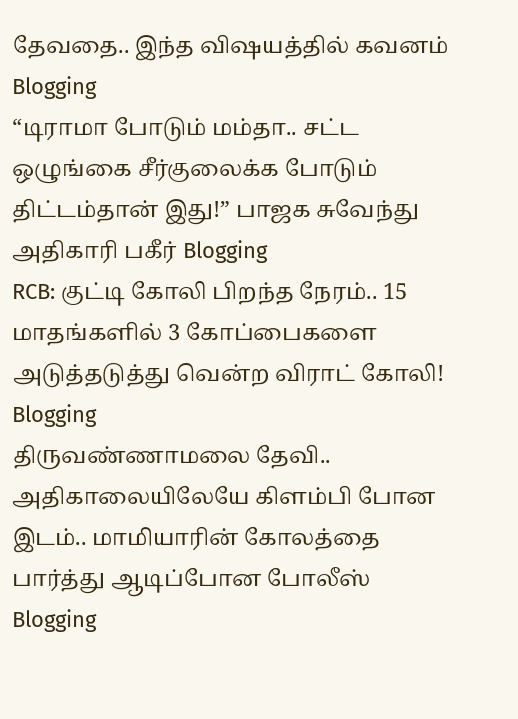தேவதை.. இந்த விஷயத்தில் கவனம் Blogging
“டிராமா போடும் மம்தா.. சட்ட ஒழுங்கை சீர்குலைக்க போடும் திட்டம்தான் இது!” பாஜக சுவேந்து அதிகாரி பகீர் Blogging
RCB: குட்டி கோலி பிறந்த நேரம்.. 15 மாதங்களில் 3 கோப்பைகளை அடுத்தடுத்து வென்ற விராட் கோலி! Blogging
திருவண்ணாமலை தேவி.. அதிகாலையிலேயே கிளம்பி போன இடம்.. மாமியாரின் கோலத்தை பார்த்து ஆடிப்போன போலீஸ் Blogging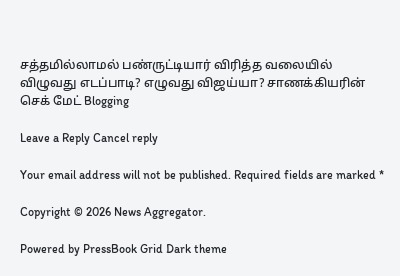சத்தமில்லாமல் பண்ருட்டியார் விரித்த வலையில் விழுவது எடப்பாடி? எழுவது விஜய்யா? சாணக்கியரின் செக் மேட் Blogging

Leave a Reply Cancel reply

Your email address will not be published. Required fields are marked *

Copyright © 2026 News Aggregator.

Powered by PressBook Grid Dark theme